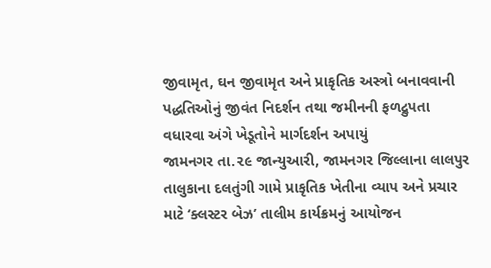જીવામૃત, ઘન જીવામૃત અને પ્રાકૃતિક અસ્ત્રો બનાવવાની પદ્ધતિઓનું જીવંત નિદર્શન તથા જમીનની ફળદ્રુપતા વધારવા અંગે ખેડૂતોને માર્ગદર્શન અપાયું
જામનગર તા.૨૯ જાન્યુઆરી, જામનગર જિલ્લાના લાલપુર તાલુકાના દલતુંગી ગામે પ્રાકૃતિક ખેતીના વ્યાપ અને પ્રચાર માટે ‘ક્લસ્ટર બેઝ’ તાલીમ કાર્યક્રમનું આયોજન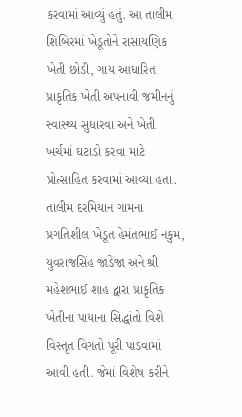કરવામાં આવ્યું હતું. આ તાલીમ શિબિરમાં ખેડૂતોને રાસાયણિક ખેતી છોડી, ગાય આધારિત પ્રાકૃતિક ખેતી અપનાવી જમીનનું સ્વાસ્થ્ય સુધારવા અને ખેતી ખર્ચમાં ઘટાડો કરવા માટે પ્રોત્સાહિત કરવામાં આવ્યા હતા.
તાલીમ દરમિયાન ગામના પ્રગતિશીલ ખેડૂત હેમંતભાઈ નકુમ, યુવરાજસિંહ જાડેજા અને શ્રી મહેશભાઈ શાહ દ્વારા પ્રાકૃતિક ખેતીના પાયાના સિદ્ધાંતો વિશે વિસ્તૃત વિગતો પૂરી પાડવામાં આવી હતી. જેમાં વિશેષ કરીને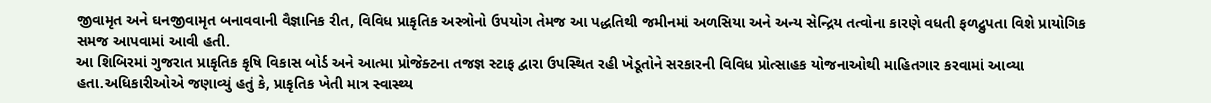જીવામૃત અને ઘનજીવામૃત બનાવવાની વૈજ્ઞાનિક રીત, વિવિધ પ્રાકૃતિક અસ્ત્રોનો ઉપયોગ તેમજ આ પદ્ધતિથી જમીનમાં અળસિયા અને અન્ય સેન્દ્રિય તત્વોના કારણે વધતી ફળદ્રુપતા વિશે પ્રાયોગિક સમજ આપવામાં આવી હતી.
આ શિબિરમાં ગુજરાત પ્રાકૃતિક કૃષિ વિકાસ બોર્ડ અને આત્મા પ્રોજેક્ટના તજજ્ઞ સ્ટાફ દ્વારા ઉપસ્થિત રહી ખેડૂતોને સરકારની વિવિધ પ્રોત્સાહક યોજનાઓથી માહિતગાર કરવામાં આવ્યા હતા.અધિકારીઓએ જણાવ્યું હતું કે, પ્રાકૃતિક ખેતી માત્ર સ્વાસ્થ્ય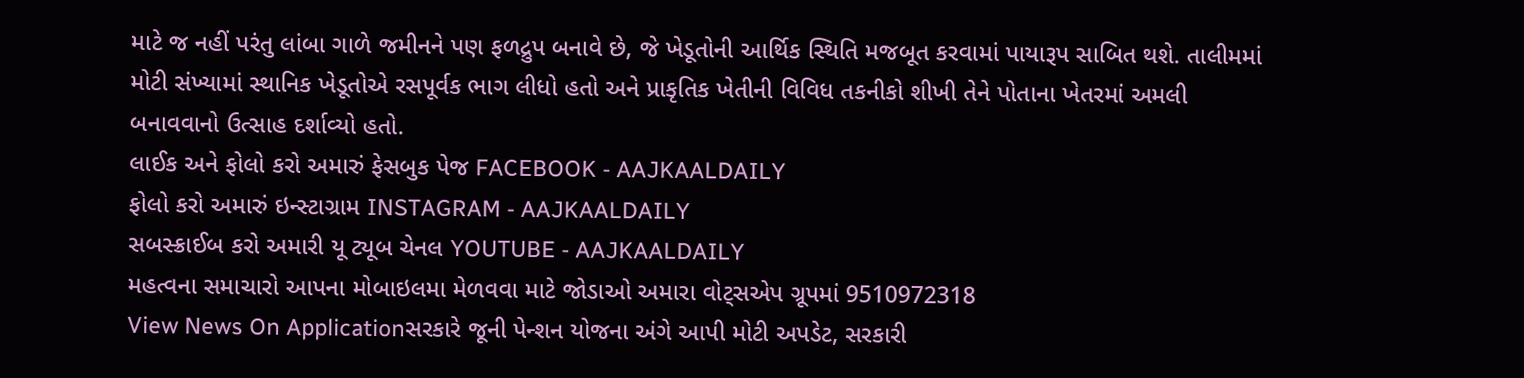માટે જ નહીં પરંતુ લાંબા ગાળે જમીનને પણ ફળદ્રુપ બનાવે છે, જે ખેડૂતોની આર્થિક સ્થિતિ મજબૂત કરવામાં પાયારૂપ સાબિત થશે. તાલીમમાં મોટી સંખ્યામાં સ્થાનિક ખેડૂતોએ રસપૂર્વક ભાગ લીધો હતો અને પ્રાકૃતિક ખેતીની વિવિધ તકનીકો શીખી તેને પોતાના ખેતરમાં અમલી બનાવવાનો ઉત્સાહ દર્શાવ્યો હતો.
લાઈક અને ફોલો કરો અમારું ફેસબુક પેજ FACEBOOK - AAJKAALDAILY
ફોલો કરો અમારું ઇન્સ્ટાગ્રામ INSTAGRAM - AAJKAALDAILY
સબસ્ક્રાઈબ કરો અમારી યૂ ટ્યૂબ ચેનલ YOUTUBE - AAJKAALDAILY
મહત્વના સમાચારો આપના મોબાઇલમા મેળવવા માટે જોડાઓ અમારા વોટ્સએપ ગ્રૂપમાં 9510972318
View News On Applicationસરકારે જૂની પેન્શન યોજના અંગે આપી મોટી અપડેટ, સરકારી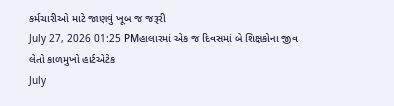કર્મચારીઓ માટે જાણવું ખૂબ જ જરૂરી
July 27, 2026 01:25 PMહાલારમાં એક જ દિવસમાં બે શિક્ષકોના જીવ લેતો કાળમુખો હાર્ટએટેક
July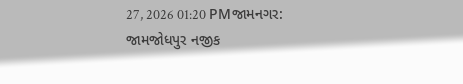27, 2026 01:20 PMજામનગર: જામજોધપુર નજીક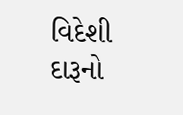વિદેશી દારૂનો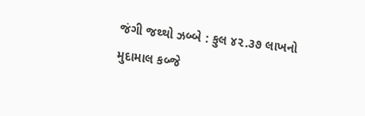જંગી જથ્થો ઝબ્બે : કુલ ૪૨.૩૭ લાખનો મુદામાલ કબ્જે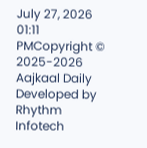July 27, 2026 01:11 PMCopyright © 2025-2026 Aajkaal Daily
Developed by Rhythm Infotech